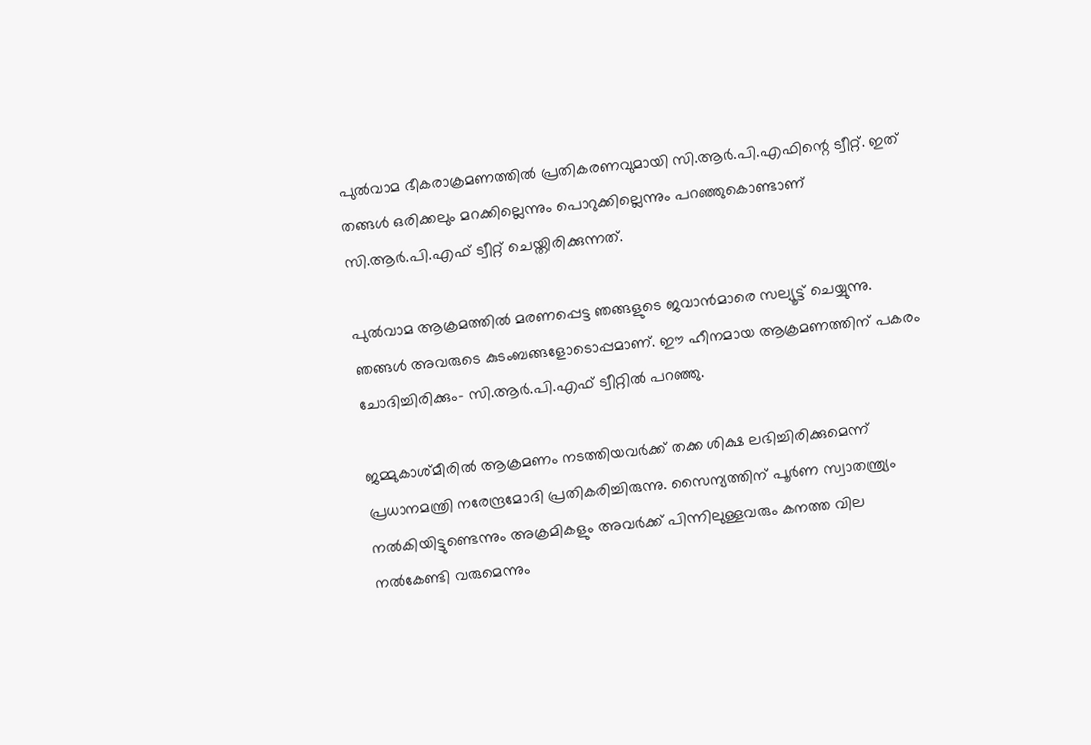പുല്‍വാമ ഭീകരാക്രമണത്തില്‍ പ്രതികരണവുമായി സി.ആര്‍.പി.എഫിന്റെ ട്വീറ്റ്. ഇത് തങ്ങള്‍ ഒരിക്കലും മറക്കില്ലെന്നും പൊറുക്കില്ലെന്നും പറഞ്ഞുകൊണ്ടാണ് സി.ആര്‍.പി.എഫ് ട്വീറ്റ് ചെയ്തിരിക്കുന്നത്.

പുല്‍വാമ ആക്രമത്തില്‍ മരണപ്പെട്ട ഞങ്ങളുടെ ജവാന്‍മാരെ സല്യൂട്ട് ചെയ്യുന്നു. ഞങ്ങള്‍ അവരുടെ കുടംബങ്ങളോടൊപ്പമാണ്. ഈ ഹീനമായ ആക്രമണത്തിന് പകരം ചോദിച്ചിരിക്കും- സി.ആര്‍.പി.എഫ് ട്വീറ്റില്‍ പറഞ്ഞു.

ജമ്മുകാശ്മീരില്‍ ആക്രമണം നടത്തിയവര്‍ക്ക് തക്ക ശിക്ഷ ലഭിച്ചിരിക്കുമെന്ന് പ്രധാനമന്ത്രി നരേന്ദ്രമോദി പ്രതികരിച്ചിരുന്നു. സൈന്യത്തിന് പൂര്‍ണ സ്വാതന്ത്ര്യം നല്‍കിയിട്ടുണ്ടെന്നും അക്രമികളും അവര്‍ക്ക് പിന്നിലുള്ളവരും കനത്ത വില നല്‍കേണ്ടി വരുമെന്നും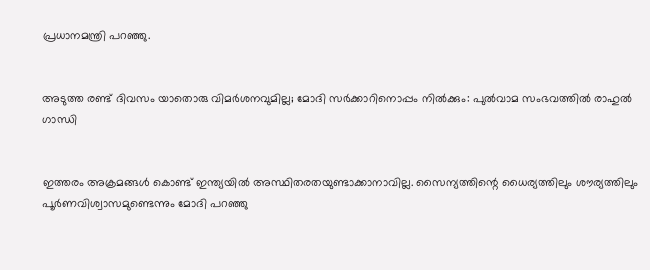പ്രധാനമന്ത്രി പറഞ്ഞു.


അടുത്ത രണ്ട് ദിവസം യാതൊരു വിമര്‍ശനവുമില്ല; മോദി സര്‍ക്കാറിനൊപ്പം നില്‍ക്കും: പുല്‍വാമ സംഭവത്തില്‍ രാഹുല്‍ ഗാന്ധി


ഇത്തരം അക്രമങ്ങള്‍ കൊണ്ട് ഇന്ത്യയില്‍ അസ്ഥിതരതയുണ്ടാക്കാനാവില്ല. സൈന്യത്തിന്റെ ധൈര്യത്തിലും ശൗര്യത്തിലും പൂര്‍ണവിശ്വാസമുണ്ടെന്നും മോദി പറഞ്ഞു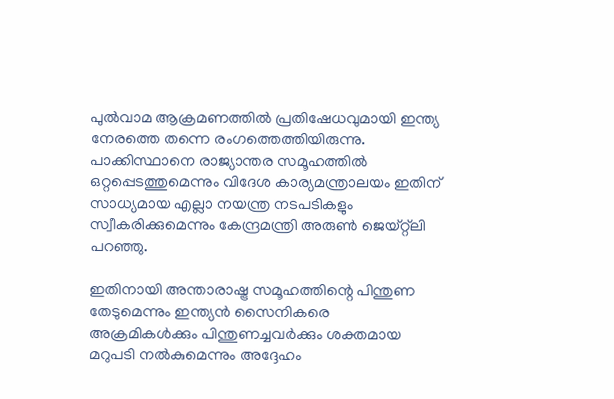പുല്‍വാമ ആക്രമണത്തില്‍ പ്രതിഷേധവുമായി ഇന്ത്യ നേരത്തെ തന്നെ രംഗത്തെത്തിയിരുന്നു. പാക്കിസ്ഥാനെ രാജ്യാന്തര സമൂഹത്തില്‍ ഒറ്റപ്പെടത്തുമെന്നും വിദേശ കാര്യമന്ത്രാലയം ഇതിന് സാധ്യമായ എല്ലാ നയന്ത്ര നടപടികളും സ്വീകരിക്കുമെന്നും കേന്ദ്രമന്ത്രി അരുണ്‍ ജെയ്റ്റ്‌ലി പറഞ്ഞു.

ഇതിനായി അന്താരാഷ്ട്ര സമൂഹത്തിന്റെ പിന്തുണ തേടുമെന്നും ഇന്ത്യന്‍ സൈനികരെ അക്രമികള്‍ക്കും പിന്തുണച്ചവര്‍ക്കും ശക്തമായ മറുപടി നല്‍കുമെന്നും അദ്ദേഹം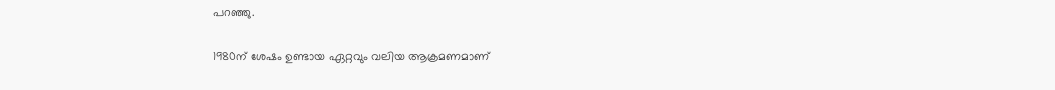പറഞ്ഞു.

1980ന് ശേഷം ഉണ്ടായ ഏറ്റവും വലിയ ആക്രമണമാണ്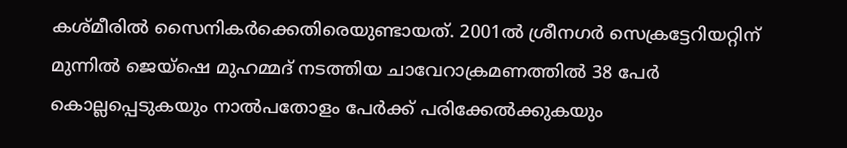കശ്മീരില്‍ സൈനികര്‍ക്കെതിരെയുണ്ടായത്. 2001ല്‍ ശ്രീനഗര്‍ സെക്രട്ടേറിയറ്റിന് മുന്നില്‍ ജെയ്‌ഷെ മുഹമ്മദ് നടത്തിയ ചാവേറാക്രമണത്തില്‍ 38 പേര്‍ കൊല്ലപ്പെടുകയും നാല്‍പതോളം പേര്‍ക്ക് പരിക്കേല്‍ക്കുകയും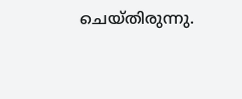ചെയ്തിരുന്നു.